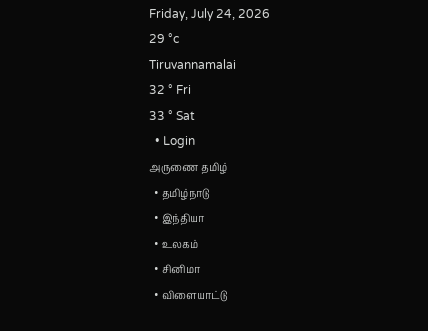Friday, July 24, 2026
29 °c
Tiruvannamalai
32 ° Fri
33 ° Sat
  • Login
அருணை தமிழ்
  • தமிழ்நாடு
  • இந்தியா
  • உலகம்
  • சினிமா
  • விளையாட்டு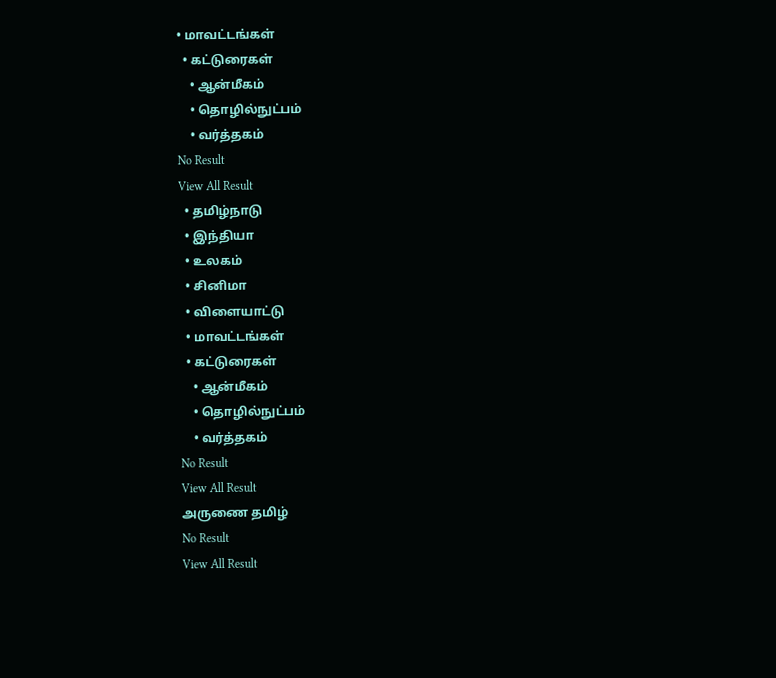• மாவட்டங்கள்
  • கட்டுரைகள்
    • ஆன்மீகம்
    • தொழில்நுட்பம்
    • வர்த்தகம்
No Result
View All Result
  • தமிழ்நாடு
  • இந்தியா
  • உலகம்
  • சினிமா
  • விளையாட்டு
  • மாவட்டங்கள்
  • கட்டுரைகள்
    • ஆன்மீகம்
    • தொழில்நுட்பம்
    • வர்த்தகம்
No Result
View All Result
அருணை தமிழ்
No Result
View All Result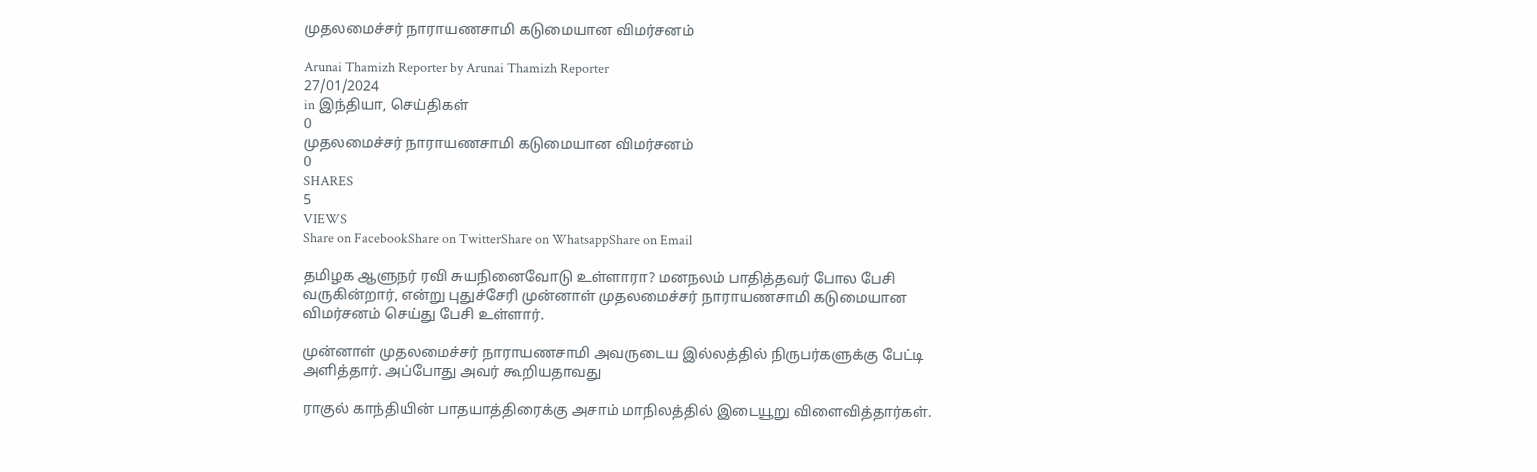முதலமைச்சர் நாராயணசாமி கடுமையான விமர்சனம்

Arunai Thamizh Reporter by Arunai Thamizh Reporter
27/01/2024
in இந்தியா, செய்திகள்
0
முதலமைச்சர் நாராயணசாமி கடுமையான விமர்சனம்
0
SHARES
5
VIEWS
Share on FacebookShare on TwitterShare on WhatsappShare on Email

தமிழக ஆளுநர் ரவி சுயநினைவோடு உள்ளாரா? மனநலம் பாதித்தவர் போல பேசி வருகின்றார், என்று புதுச்சேரி முன்னாள் முதலமைச்சர் நாராயணசாமி கடுமையான விமர்சனம் செய்து பேசி உள்ளார்.

முன்னாள் முதலமைச்சர் நாராயணசாமி அவருடைய இல்லத்தில் நிருபர்களுக்கு பேட்டி அளித்தார். அப்போது அவர் கூறியதாவது

ராகுல் காந்தியின் பாதயாத்திரைக்கு அசாம் மாநிலத்தில் இடையூறு விளைவித்தார்கள்.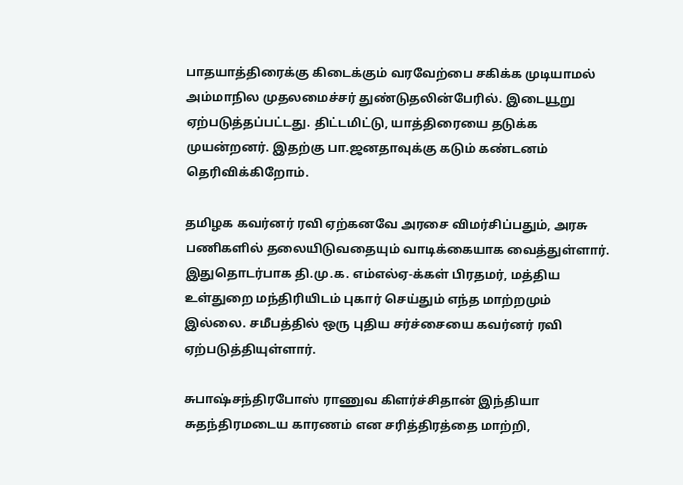பாதயாத்திரைக்கு கிடைக்கும் வரவேற்பை சகிக்க முடியாமல் அம்மாநில முதலமைச்சர் துண்டுதலின்பேரில். இடையூறு ஏற்படுத்தப்பட்டது. திட்டமிட்டு, யாத்திரையை தடுக்க முயன்றனர். இதற்கு பா.ஜனதாவுக்கு கடும் கண்டனம் தெரிவிக்கிறோம்.

தமிழக கவர்னர் ரவி ஏற்கனவே அரசை விமர்சிப்பதும், அரசு பணிகளில் தலையிடுவதையும் வாடிக்கையாக வைத்துள்ளார். இதுதொடர்பாக தி.மு.க. எம்எல்ஏ-க்கள் பிரதமர், மத்திய உள்துறை மந்திரியிடம் புகார் செய்தும் எந்த மாற்றமும் இல்லை. சமீபத்தில் ஒரு புதிய சர்ச்சையை கவர்னர் ரவி ஏற்படுத்தியுள்ளார்.

சுபாஷ்சந்திரபோஸ் ராணுவ கிளர்ச்சிதான் இந்தியா சுதந்திரமடைய காரணம் என சரித்திரத்தை மாற்றி,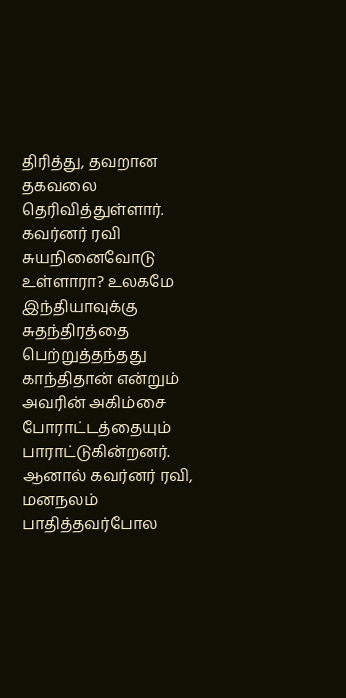திரித்து, தவறான தகவலை தெரிவித்துள்ளார். கவர்னர் ரவி சுயநினைவோடு உள்ளாரா? உலகமே இந்தியாவுக்கு சுதந்திரத்தை பெற்றுத்தந்தது காந்திதான் என்றும் அவரின் அகிம்சை போராட்டத்தையும் பாராட்டுகின்றனர். ஆனால் கவர்னர் ரவி, மனநலம் பாதித்தவர்போல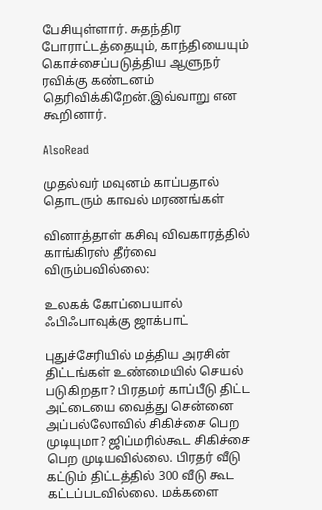பேசியுள்ளார். சுதந்திர போராட்டத்தையும், காந்தியையும் கொச்சைப்படுத்திய ஆளுநர் ரவிக்கு கண்டனம் தெரிவிக்கிறேன்.இவ்வாறு என கூறினார்.

AlsoRead

முதல்வர் மவுனம் காப்பதால் தொடரும் காவல் மரணங்கள்

வினாத்தாள் கசிவு விவகாரத்தில் காங்கிரஸ் தீர்வை விரும்பவில்லை:

உலகக் கோப்பையால் ஃபிஃபாவுக்கு ஜாக்பாட்

புதுச்சேரியில் மத்திய அரசின் திட்டங்கள் உண்மையில் செயல் படுகிறதா? பிரதமர் காப்பீடு திட்ட அட்டையை வைத்து சென்னை அப்பல்லோவில் சிகிச்சை பெற முடியுமா? ஜிப்மரில்கூட சிகிச்சை பெற முடியவில்லை. பிரதர் வீடு கட்டும் திட்டத்தில் 300 வீடு கூட கட்டப்படவில்லை. மக்களை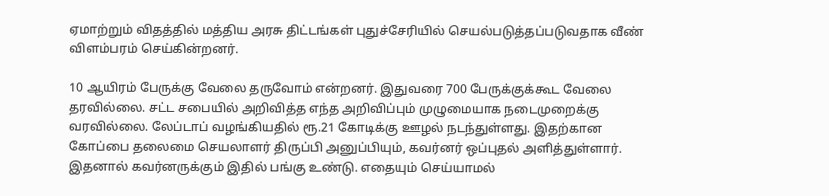ஏமாற்றும் விதத்தில் மத்திய அரசு திட்டங்கள் புதுச்சேரியில் செயல்படுத்தப்படுவதாக வீண் விளம்பரம் செய்கின்றனர்.

10 ஆயிரம் பேருக்கு வேலை தருவோம் என்றனர். இதுவரை 700 பேருக்குக்கூட வேலை தரவில்லை. சட்ட சபையில் அறிவித்த எந்த அறிவிப்பும் முழுமையாக நடைமுறைக்கு வரவில்லை. லேப்டாப் வழங்கியதில் ரூ.21 கோடிக்கு ஊழல் நடந்துள்ளது. இதற்கான கோப்பை தலைமை செயலாளர் திருப்பி அனுப்பியும், கவர்னர் ஒப்புதல் அளித்துள்ளார். இதனால் கவர்னருக்கும் இதில் பங்கு உண்டு. எதையும் செய்யாமல்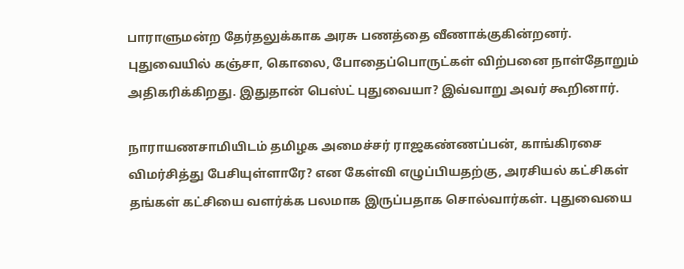பாராளுமன்ற தேர்தலுக்காக அரசு பணத்தை வீணாக்குகின்றனர். புதுவையில் கஞ்சா, கொலை, போதைப்பொருட்கள் விற்பனை நாள்தோறும் அதிகரிக்கிறது. இதுதான் பெஸ்ட் புதுவையா? இவ்வாறு அவர் கூறினார்.

நாராயணசாமியிடம் தமிழக அமைச்சர் ராஜகண்ணப்பன், காங்கிரசை விமர்சித்து பேசியுள்ளாரே? என கேள்வி எழுப்பியதற்கு, அரசியல் கட்சிகள் தங்கள் கட்சியை வளர்க்க பலமாக இருப்பதாக சொல்வார்கள். புதுவையை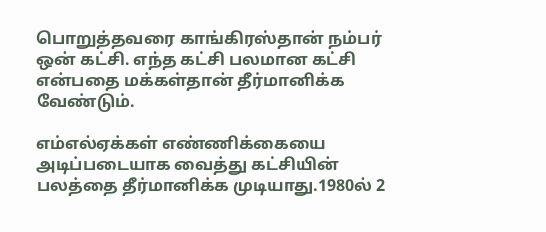பொறுத்தவரை காங்கிரஸ்தான் நம்பர் ஒன் கட்சி. எந்த கட்சி பலமான கட்சி என்பதை மக்கள்தான் தீர்மானிக்க வேண்டும்.

எம்எல்ஏக்கள் எண்ணிக்கையை அடிப்படையாக வைத்து கட்சியின் பலத்தை தீர்மானிக்க முடியாது.1980ல் 2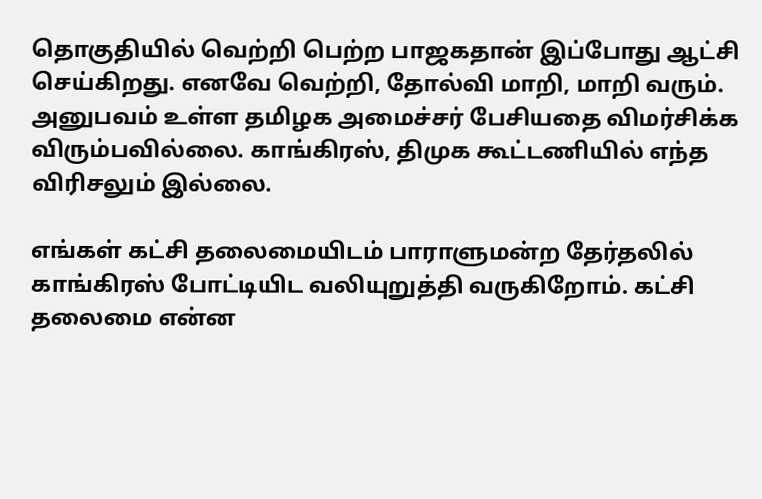தொகுதியில் வெற்றி பெற்ற பாஜகதான் இப்போது ஆட்சி செய்கிறது. எனவே வெற்றி, தோல்வி மாறி, மாறி வரும். அனுபவம் உள்ள தமிழக அமைச்சர் பேசியதை விமர்சிக்க விரும்பவில்லை. காங்கிரஸ், திமுக கூட்டணியில் எந்த விரிசலும் இல்லை.

எங்கள் கட்சி தலைமையிடம் பாராளுமன்ற தேர்தலில் காங்கிரஸ் போட்டியிட வலியுறுத்தி வருகிறோம். கட்சி தலைமை என்ன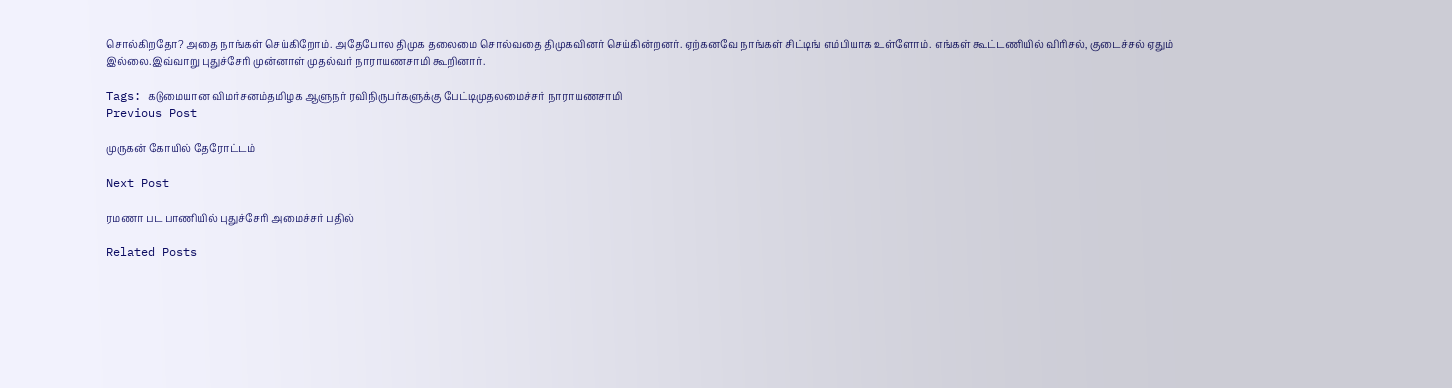சொல்கிறதோ? அதை நாங்கள் செய்கிறோம். அதேபோல திமுக தலைமை சொல்வதை திமுகவினர் செய்கின்றனர். ஏற்கனவே நாங்கள் சிட்டிங் எம்பியாக உள்ளோம். எங்கள் கூட்டணியில் விரிசல், குடைச்சல் ஏதும் இல்லை.இவ்வாறு புதுச்சேரி முன்னாள் முதல்வர் நாராயணசாமி கூறினார்.

Tags: கடுமையான விமர்சனம்தமிழக ஆளுநர் ரவிநிருபர்களுக்கு பேட்டிமுதலமைச்சர் நாராயணசாமி
Previous Post

முருகன் கோயில் தேரோட்டம்

Next Post

ரமணா பட பாணியில் புதுச்சேரி அமைச்சர் பதில்

Related Posts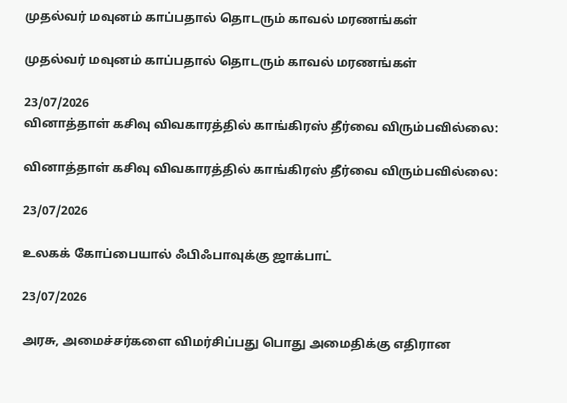முதல்வர் மவுனம் காப்பதால் தொடரும் காவல் மரணங்கள்

முதல்வர் மவுனம் காப்பதால் தொடரும் காவல் மரணங்கள்

23/07/2026
வினாத்தாள் கசிவு விவகாரத்தில் காங்கிரஸ் தீர்வை விரும்பவில்லை:

வினாத்தாள் கசிவு விவகாரத்தில் காங்கிரஸ் தீர்வை விரும்பவில்லை:

23/07/2026

உலகக் கோப்பையால் ஃபிஃபாவுக்கு ஜாக்பாட்

23/07/2026

அரசு, அமைச்சர்களை விமர்சிப்பது பொது அமைதிக்கு எதிரான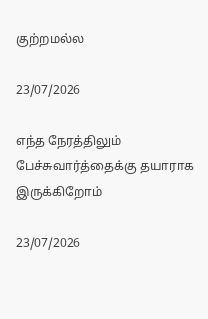குற்றமல்ல

23/07/2026

எந்த நேரத்திலும் பேச்சுவார்த்தைக்கு தயாராக இருக்கிறோம்

23/07/2026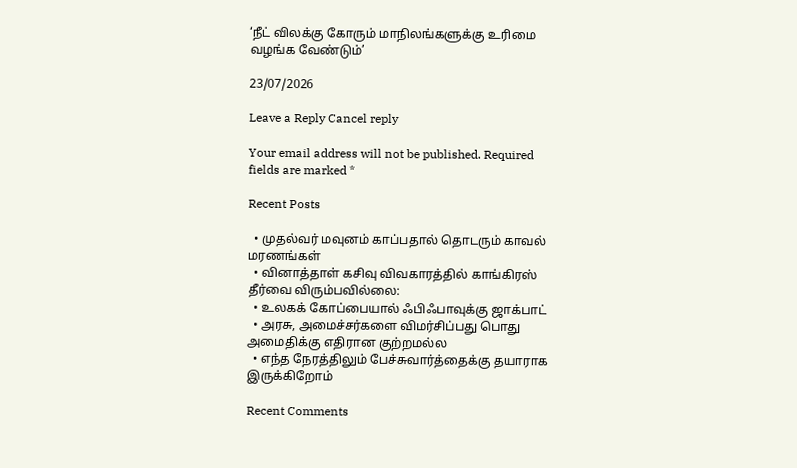‘நீட் விலக்கு கோரும் மாநிலங்களுக்கு உரிமை வழங்க வேண்டும்’

23/07/2026

Leave a Reply Cancel reply

Your email address will not be published. Required fields are marked *

Recent Posts

  • முதல்வர் மவுனம் காப்பதால் தொடரும் காவல் மரணங்கள்
  • வினாத்தாள் கசிவு விவகாரத்தில் காங்கிரஸ் தீர்வை விரும்பவில்லை:
  • உலகக் கோப்பையால் ஃபிஃபாவுக்கு ஜாக்பாட்
  • அரசு, அமைச்சர்களை விமர்சிப்பது பொது அமைதிக்கு எதிரான குற்றமல்ல
  • எந்த நேரத்திலும் பேச்சுவார்த்தைக்கு தயாராக இருக்கிறோம்

Recent Comments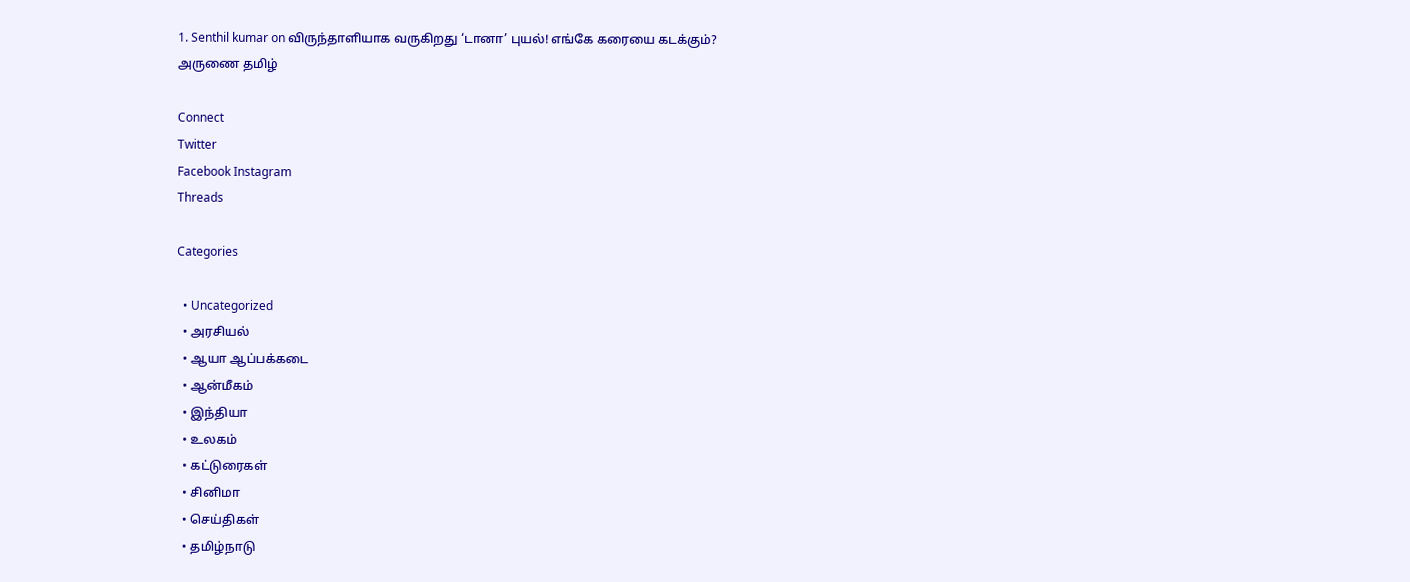1. Senthil kumar on விருந்தாளியாக வருகிறது ‘டானா’ புயல்! எங்கே கரையை கடக்கும்?
அருணை தமிழ்

Connect
Twitter
Facebook Instagram
Threads

Categories

  • Uncategorized
  • அரசியல்
  • ஆயா ஆப்பக்கடை
  • ஆன்மீகம்
  • இந்தியா
  • உலகம்
  • கட்டுரைகள்
  • சினிமா
  • செய்திகள்
  • தமிழ்நாடு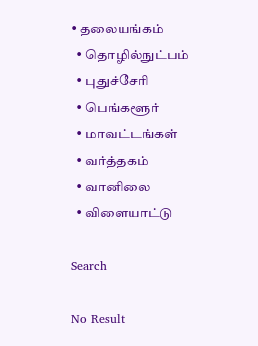• தலையங்கம்
  • தொழில்நுட்பம்
  • புதுச்சேரி
  • பெங்களூர்
  • மாவட்டங்கள்
  • வர்த்தகம்
  • வானிலை
  • விளையாட்டு

Search

No Result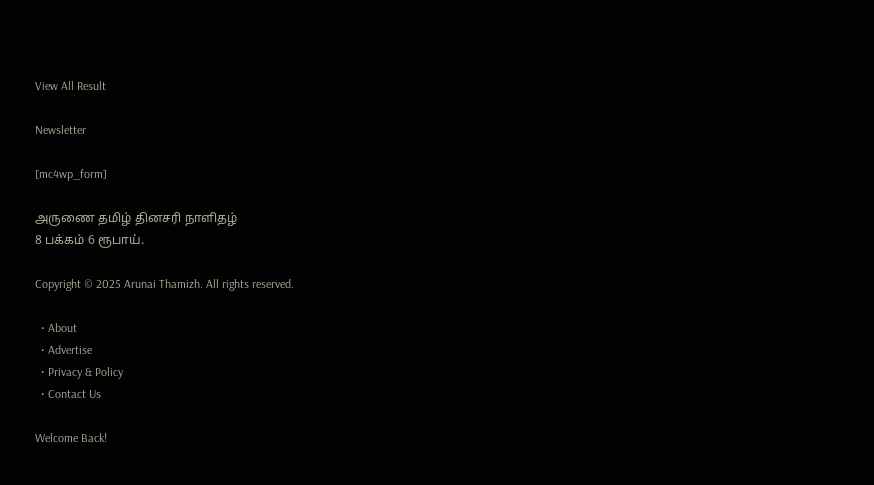View All Result

Newsletter

[mc4wp_form]

அருணை தமிழ் தினசரி நாளிதழ்
8 பக்கம் 6 ரூபாய்.

Copyright © 2025 Arunai Thamizh. All rights reserved.

  • About
  • Advertise
  • Privacy & Policy
  • Contact Us

Welcome Back!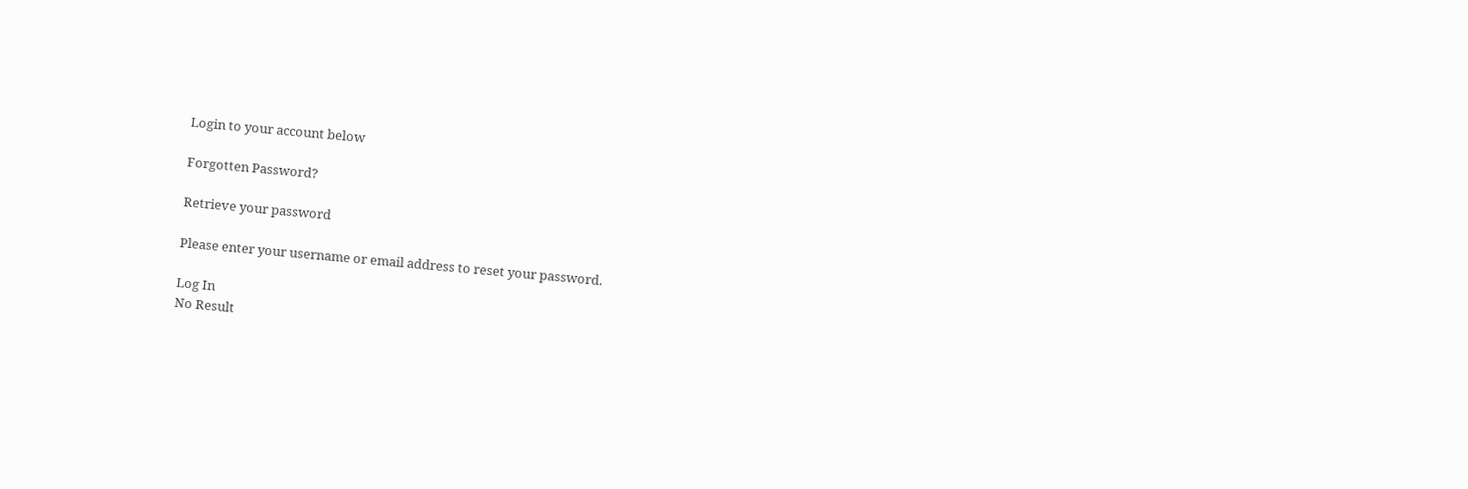Login to your account below

Forgotten Password?

Retrieve your password

Please enter your username or email address to reset your password.

Log In
No Result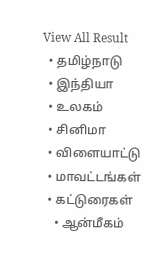View All Result
  • தமிழ்நாடு
  • இந்தியா
  • உலகம்
  • சினிமா
  • விளையாட்டு
  • மாவட்டங்கள்
  • கட்டுரைகள்
    • ஆன்மீகம்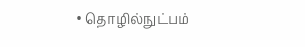• தொழில்நுட்பம்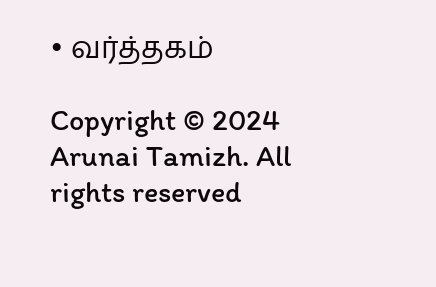• வர்த்தகம்

Copyright © 2024 Arunai Tamizh. All rights reserved